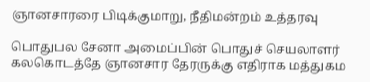ஞானசாரரை பிடிக்குமாறு, நீதிமன்றம் உத்தரவு

பொதுபல சேனா அமைப்பின் பொதுச் செயலாளர் கலகொடத்தே ஞானசார தேரருக்கு எதிராக மத்துகம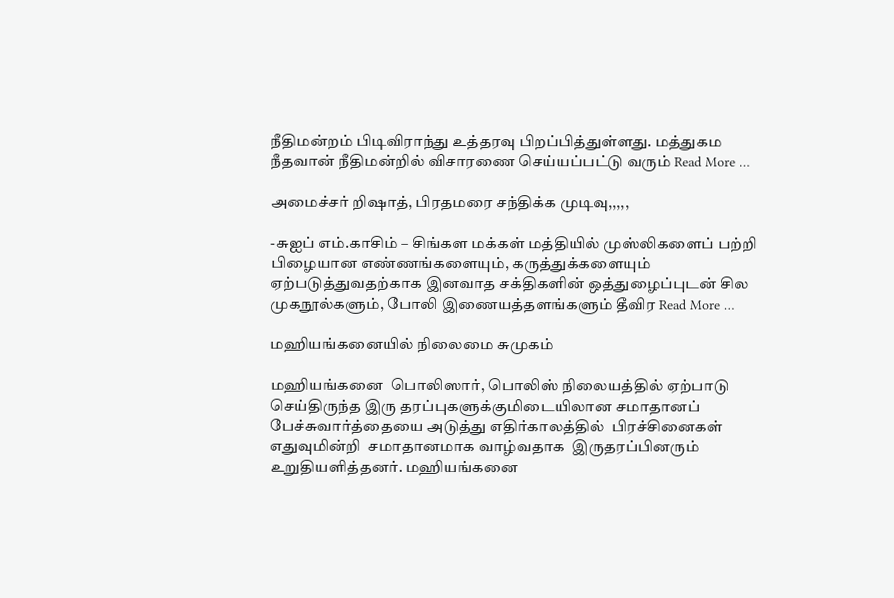நீதிமன்றம் பிடிவிராந்து உத்தரவு பிறப்பித்துள்ளது. மத்துகம நீதவான் நீதிமன்றில் விசாரணை செய்யப்பட்டு வரும் Read More …

அமைச்சர் றிஷாத், பிரதமரை சந்திக்க முடிவு,,,,,

-சுஐப் எம்.காசிம் – சிங்கள மக்கள் மத்தியில் முஸ்லிகளைப் பற்றி பிழையான எண்ணங்களையும், கருத்துக்களையும் ஏற்படுத்துவதற்காக இனவாத சக்திகளின் ஒத்துழைப்புடன் சில முகநூல்களும், போலி இணையத்தளங்களும் தீவிர Read More …

மஹியங்கனையில் நிலைமை சுமுகம்

மஹியங்கனை  பொலிஸார், பொலிஸ் நிலையத்தில் ஏற்பாடு செய்திருந்த இரு தரப்புகளுக்குமிடையிலான சமாதானப் பேச்சுவார்த்தையை அடுத்து எதிர்காலத்தில்  பிரச்சினைகள் எதுவுமின்றி  சமாதானமாக வாழ்வதாக  இருதரப்பினரும் உறுதியளித்தனர். மஹியங்கனை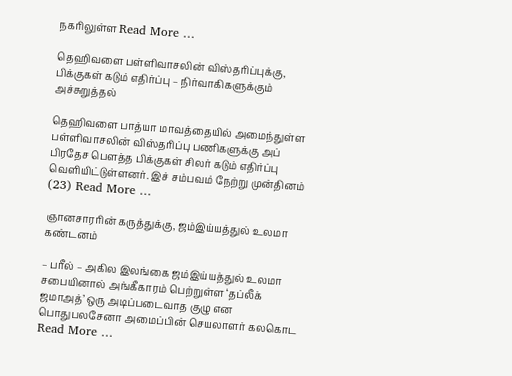நகரிலுள்ள Read More …

தெஹிவளை பள்ளிவாசலின் விஸ்தரிப்புக்கு, பிக்குகள் கடும் எதிர்ப்பு – நிர்வாகிகளுக்கும் அச்சுறுத்தல்

தெஹிவளை பாத்யா மாவத்தையில் அமைந்துள்ள பள்ளிவாசலின் விஸ்தரிப்பு பணிகளுக்கு அப் பிரதேச பௌத்த பிக்குகள் சிலர் கடும் எதிர்ப்பு வெளியிட்டுள்ளனர். இச் சம்பவம் நேற்று முன்தினம் (23) Read More …

ஞானசாரரின் கருத்துக்கு, ஜம்இய்யத்துல் உலமா கண்டனம்

– பரீல் – அகில இலங்கை ஜம்இய்யத்துல் உலமா சபையினால் அங்கீகாரம் பெற்றுள்ள ‘தப்லீக் ஜமாஅத்’ ஒரு அடிப்படைவாத குழு என பொதுபலசேனா அமைப்பின் செயலாளர் கலகொட Read More …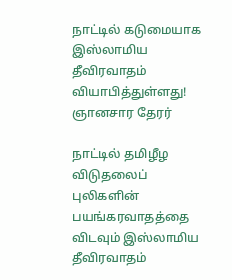நாட்டில் கடுமையாக இஸ்லாமிய தீவிரவாதம் வியாபித்துள்ளது! ஞானசார தேரர்

நாட்டில் தமிழீழ விடுதலைப் புலிகளின் பயங்கரவாதத்தை விடவும் இஸ்லாமிய தீவிரவாதம்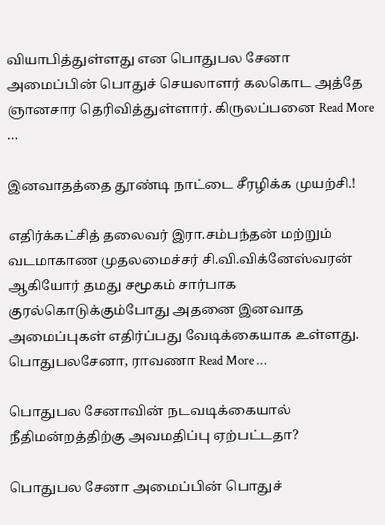வியாபித்துள்ளது என பொதுபல சேனா அமைப்பின் பொதுச் செயலாளர் கலகொட அத்தே ஞானசார தெரிவித்துள்ளார். கிருலப்பனை Read More …

இனவாதத்தை தூண்டி நாட்டை சீரழிக்க முயற்சி.!

எதிர்க்கட்சித் தலைவர் இரா.சம்பந்தன் மற்றும் வடமாகாண முதலமைச்சர் சி.வி.விக்னேஸ்வரன் ஆகியோர் தமது சமூகம் சார்பாக குரல்கொடுக்கும்போது அதனை இனவாத அமைப்புகள் எதிர்ப்பது வேடிக்கையாக உள்ளது. பொதுபலசேனா, ராவணா Read More …

பொதுபல சேனாவின் நடவடிக்கையால் நீதிமன்றத்திற்கு அவமதிப்பு ஏற்பட்டதா?

பொதுபல சேனா அமைப்பின் பொதுச்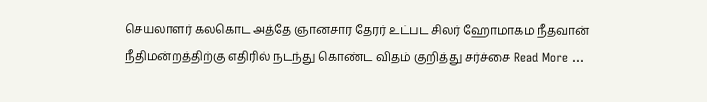செயலாளர் கலகொட அத்தே ஞானசார தேரர் உட்பட சிலர் ஹோமாகம நீதவான் நீதிமன்றத்திற்கு எதிரில் நடந்து கொண்ட விதம் குறித்து சர்ச்சை Read More …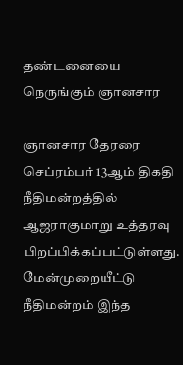தண்டனையை நெருங்கும் ஞானசார

ஞானசார தேரரை செப்ரம்பர் 13ஆம் திகதி நீதிமன்றத்தில் ஆஜராகுமாறு உத்தரவு பிறப்பிக்கப்பட்டுள்ளது. மேன்முறையீட்டு நீதிமன்றம் இந்த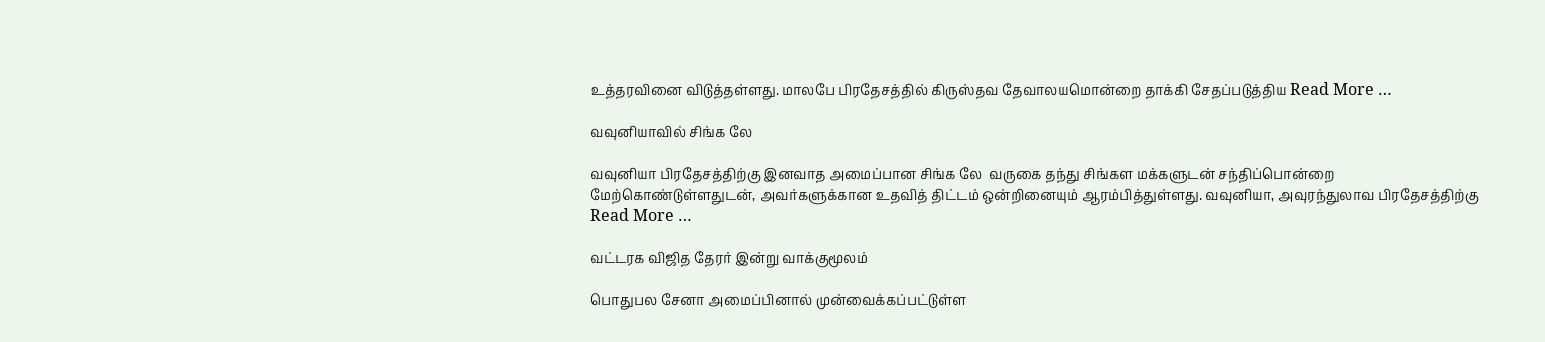உத்தரவினை விடுத்தள்ளது. மாலபே பிரதேசத்தில் கிருஸ்தவ தேவாலயமொன்றை தாக்கி சேதப்படுத்திய Read More …

வவுனியாவில் சிங்க லே

வவுனியா பிரதேசத்திற்கு இனவாத அமைப்பான சிங்க லே  வருகை தந்து சிங்கள மக்களுடன் சந்திப்பொன்றை மேற்கொண்டுள்ளதுடன், அவர்களுக்கான உதவித் திட்டம் ஒன்றினையும் ஆரம்பித்துள்ளது. வவுனியா, அவுரந்துலாவ பிரதேசத்திற்கு Read More …

வட்டரக விஜித தேரர் இன்று வாக்குமூலம்

பொதுபல சேனா அமைப்பினால் முன்வைக்கப்பட்டுள்ள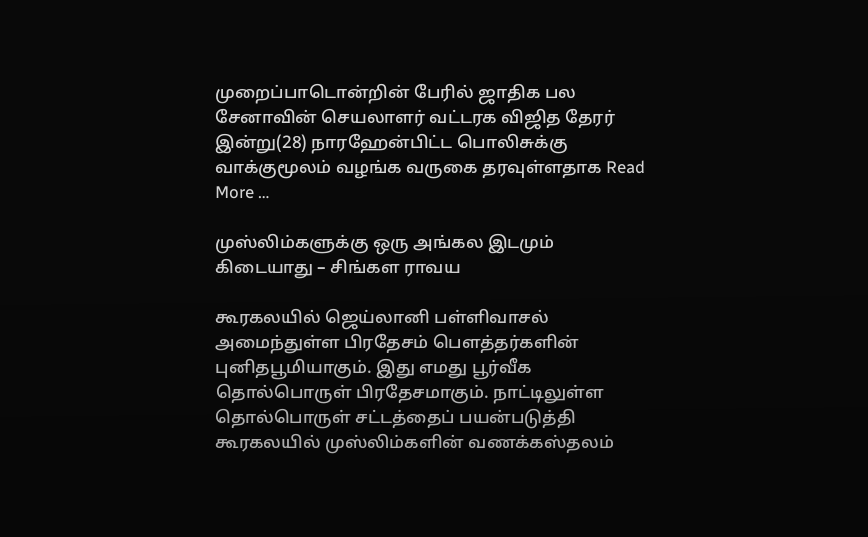முறைப்பாடொன்றின் பேரில் ஜாதிக பல சேனாவின் செயலாளர் வட்டரக விஜித தேரர் இன்று(28) நாரஹேன்பிட்ட பொலிசுக்கு வாக்குமூலம் வழங்க வருகை தரவுள்ளதாக Read More …

முஸ்லிம்களுக்கு ஒரு அங்கல இடமும் கிடையாது – சிங்கள ராவய

கூரகலயில் ஜெய்லானி பள்ளிவாசல் அமைந்துள்ள பிரதேசம் பௌத்தர்களின் புனிதபூமியாகும். இது எமது பூர்வீக தொல்பொருள் பிரதேசமாகும். நாட்டிலுள்ள தொல்பொருள் சட்டத்தைப் பயன்படுத்தி கூரகலயில் முஸ்லிம்களின் வணக்கஸ்தலம்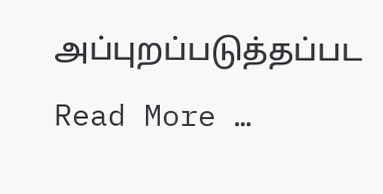அப்புறப்படுத்தப்பட Read More …